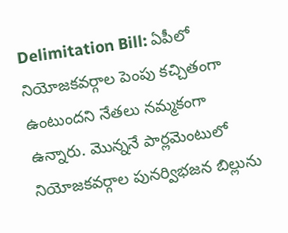Delimitation Bill: ఏపీలో నియోజకవర్గాల పెంపు కచ్చితంగా ఉంటుందని నేతలు నమ్మకంగా ఉన్నారు. మొన్ననే పార్లమెంటులో నియోజకవర్గాల పునర్విభజన బిల్లును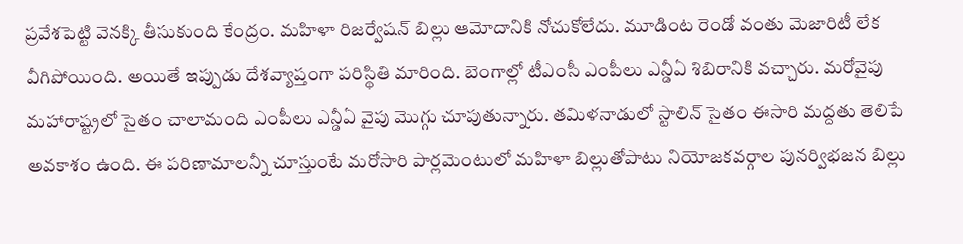ప్రవేశపెట్టి వెనక్కి తీసుకుంది కేంద్రం. మహిళా రిజర్వేషన్ బిల్లు ఆమోదానికి నోచుకోలేదు. మూడింట రెండో వంతు మెజారిటీ లేక వీగిపోయింది. అయితే ఇప్పుడు దేశవ్యాప్తంగా పరిస్థితి మారింది. బెంగాల్లో టీఎంసీ ఎంపీలు ఎన్డీఏ శిబిరానికి వచ్చారు. మరోవైపు మహారాష్ట్రలో సైతం చాలామంది ఎంపీలు ఎన్డీఏ వైపు మొగ్గు చూపుతున్నారు. తమిళనాడులో స్టాలిన్ సైతం ఈసారి మద్దతు తెలిపే అవకాశం ఉంది. ఈ పరిణామాలన్నీ చూస్తుంటే మరోసారి పార్లమెంటులో మహిళా బిల్లుతోపాటు నియోజకవర్గాల పునర్విభజన బిల్లు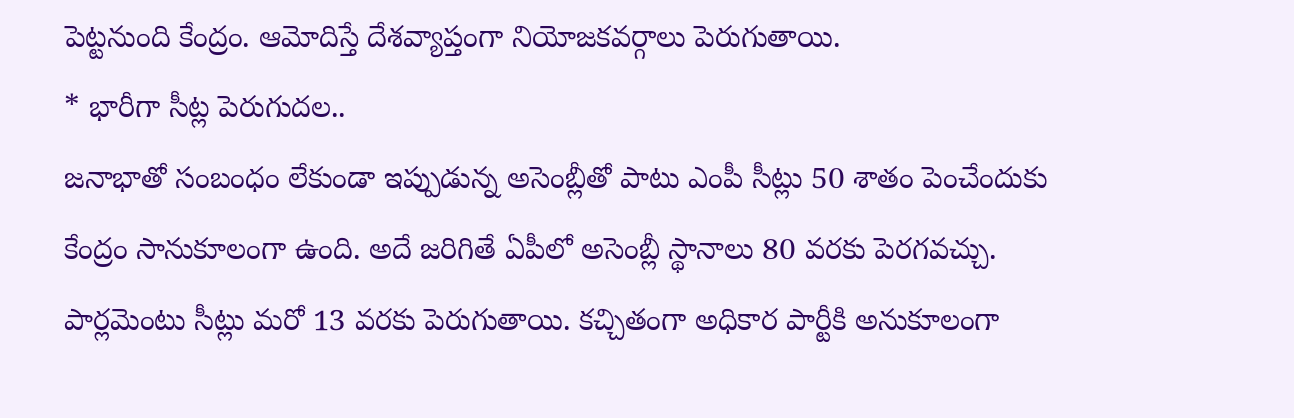పెట్టనుంది కేంద్రం. ఆమోదిస్తే దేశవ్యాప్తంగా నియోజకవర్గాలు పెరుగుతాయి.
* భారీగా సీట్ల పెరుగుదల..
జనాభాతో సంబంధం లేకుండా ఇప్పుడున్న అసెంబ్లీతో పాటు ఎంపీ సీట్లు 50 శాతం పెంచేందుకు కేంద్రం సానుకూలంగా ఉంది. అదే జరిగితే ఏపీలో అసెంబ్లీ స్థానాలు 80 వరకు పెరగవచ్చు. పార్లమెంటు సీట్లు మరో 13 వరకు పెరుగుతాయి. కచ్చితంగా అధికార పార్టీకి అనుకూలంగా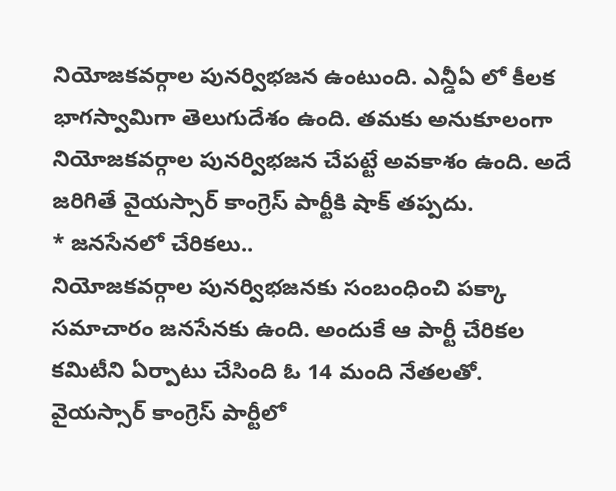నియోజకవర్గాల పునర్విభజన ఉంటుంది. ఎన్డీఏ లో కీలక భాగస్వామిగా తెలుగుదేశం ఉంది. తమకు అనుకూలంగా నియోజకవర్గాల పునర్విభజన చేపట్టే అవకాశం ఉంది. అదే జరిగితే వైయస్సార్ కాంగ్రెస్ పార్టీకి షాక్ తప్పదు.
* జనసేనలో చేరికలు..
నియోజకవర్గాల పునర్విభజనకు సంబంధించి పక్కా సమాచారం జనసేనకు ఉంది. అందుకే ఆ పార్టీ చేరికల కమిటీని ఏర్పాటు చేసింది ఓ 14 మంది నేతలతో. వైయస్సార్ కాంగ్రెస్ పార్టీలో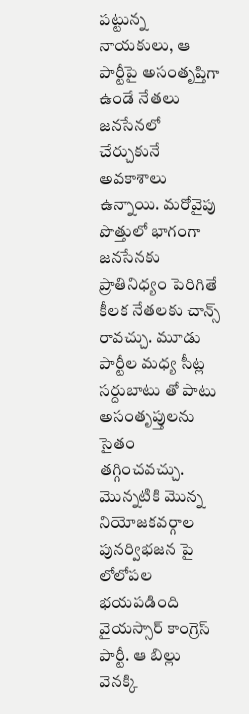పట్టున్న నాయకులు, ఆ పార్టీపై అసంతృప్తిగా ఉండే నేతలు జనసేనలో చేర్చుకునే అవకాశాలు ఉన్నాయి. మరోవైపు పొత్తులో భాగంగా జనసేనకు ప్రాతినిధ్యం పెరిగితే కీలక నేతలకు చాన్స్ రావచ్చు. మూడు పార్టీల మధ్య సీట్ల సర్దుబాటు తో పాటు అసంతృప్తులను సైతం తగ్గించవచ్చు. మొన్నటికి మొన్న నియోజకవర్గాల పునర్విభజన పై లోలోపల భయపడింది వైయస్సార్ కాంగ్రెస్ పార్టీ. ఆ బిల్లు వెనక్కి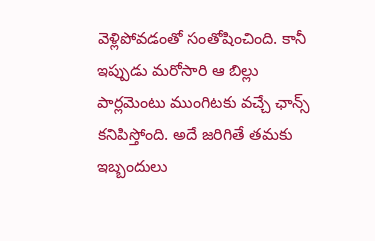వెళ్లిపోవడంతో సంతోషించింది. కానీ ఇప్పుడు మరోసారి ఆ బిల్లు పార్లమెంటు ముంగిటకు వచ్చే ఛాన్స్ కనిపిస్తోంది. అదే జరిగితే తమకు ఇబ్బందులు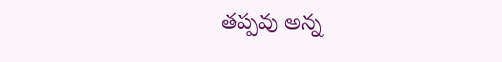తప్పవు అన్న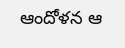ఆందోళన ఆ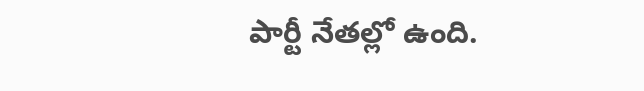పార్టీ నేతల్లో ఉంది.